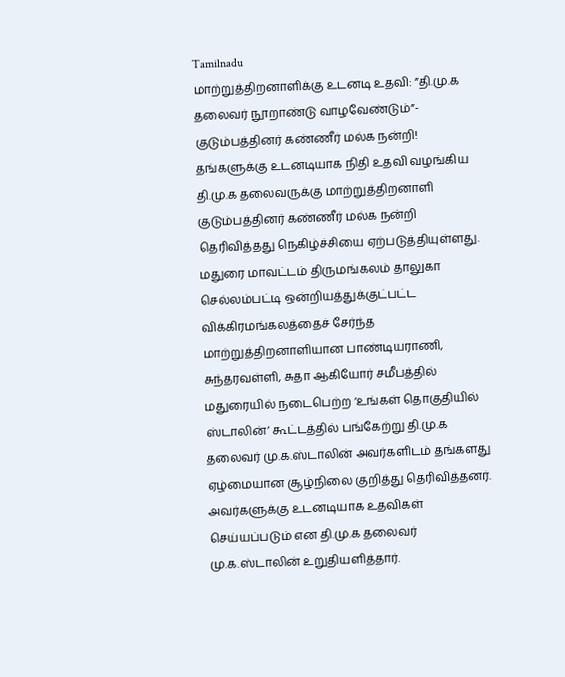Tamilnadu
மாற்றுத்திறனாளிக்கு உடனடி உதவி: ”தி.மு.க தலைவர் நூறாண்டு வாழவேண்டும்”- குடும்பத்தினர் கண்ணீர் மல்க நன்றி!
தங்களுக்கு உடனடியாக நிதி உதவி வழங்கிய தி.மு.க தலைவருக்கு மாற்றுத்திறனாளி குடும்பத்தினர் கண்ணீர் மல்க நன்றி தெரிவித்தது நெகிழ்ச்சியை ஏற்படுத்தியுள்ளது.
மதுரை மாவட்டம் திருமங்கலம் தாலுகா செல்லம்பட்டி ஒன்றியத்துக்குட்பட்ட விக்கிரமங்கலத்தைச் சேர்ந்த மாற்றுத்திறனாளியான பாண்டியராணி, சுந்தரவள்ளி, சுதா ஆகியோர் சமீபத்தில் மதுரையில் நடைபெற்ற ‘உங்கள் தொகுதியில் ஸ்டாலின்’ கூட்டத்தில் பங்கேற்று தி.மு.க தலைவர் மு.க.ஸ்டாலின் அவர்களிடம் தங்களது ஏழ்மையான சூழ்நிலை குறித்து தெரிவித்தனர். அவர்களுக்கு உடனடியாக உதவிகள் செய்யப்படும் என தி.மு.க தலைவர் மு.க.ஸ்டாலின் உறுதியளித்தார்.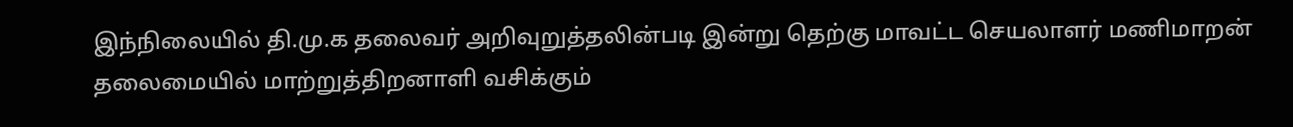இந்நிலையில் தி.மு.க தலைவர் அறிவுறுத்தலின்படி இன்று தெற்கு மாவட்ட செயலாளர் மணிமாறன் தலைமையில் மாற்றுத்திறனாளி வசிக்கும்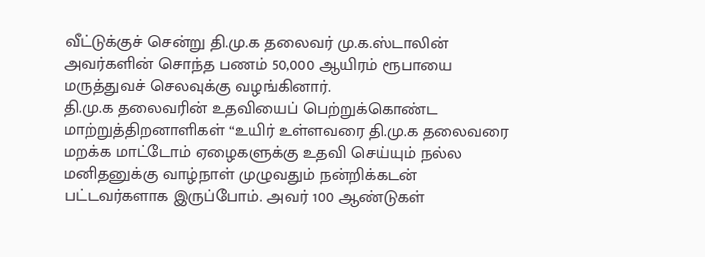வீட்டுக்குச் சென்று தி.மு.க தலைவர் மு.க.ஸ்டாலின் அவர்களின் சொந்த பணம் 50,000 ஆயிரம் ரூபாயை மருத்துவச் செலவுக்கு வழங்கினார்.
தி.மு.க தலைவரின் உதவியைப் பெற்றுக்கொண்ட மாற்றுத்திறனாளிகள் “உயிர் உள்ளவரை தி.மு.க தலைவரை மறக்க மாட்டோம் ஏழைகளுக்கு உதவி செய்யும் நல்ல மனிதனுக்கு வாழ்நாள் முழுவதும் நன்றிக்கடன் பட்டவர்களாக இருப்போம். அவர் 100 ஆண்டுகள்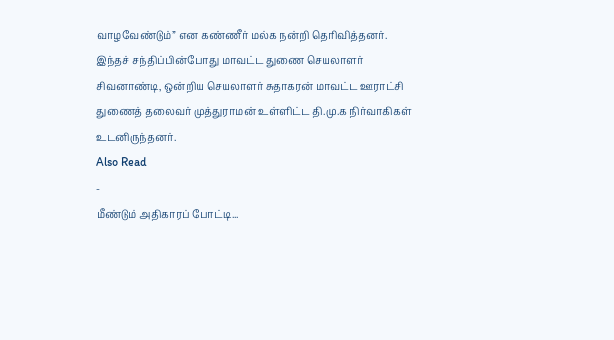வாழவேண்டும்” என கண்ணீர் மல்க நன்றி தெரிவித்தனர்.
இந்தச் சந்திப்பின்போது மாவட்ட துணை செயலாளர் சிவனாண்டி, ஒன்றிய செயலாளர் சுதாகரன் மாவட்ட ஊராட்சி துணைத் தலைவர் முத்துராமன் உள்ளிட்ட தி.மு.க நிர்வாகிகள் உடனிருந்தனர்.
Also Read
-
மீண்டும் அதிகாரப் போட்டி...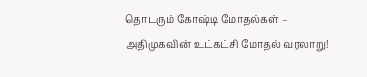தொடரும் கோஷ்டி மோதல்கள் – அதிமுகவின் உட்கட்சி மோதல் வரலாறு!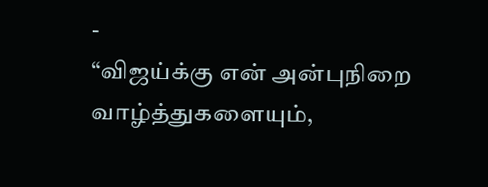-
“விஜய்க்கு என் அன்புநிறை வாழ்த்துகளையும்,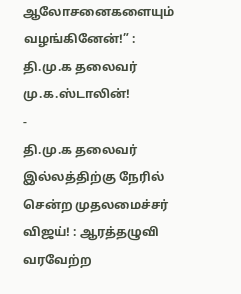ஆலோசனைகளையும் வழங்கினேன்!” : தி.மு.க தலைவர் மு.க.ஸ்டாலின்!
-
தி.மு.க தலைவர் இல்லத்திற்கு நேரில் சென்ற முதலமைச்சர் விஜய்! : ஆரத்தழுவி வரவேற்ற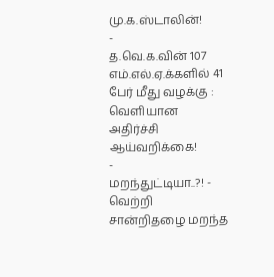மு.க.ஸ்டாலின்!
-
த.வெ.க.வின் 107 எம்.எல்.ஏ.க்களில் 41 பேர் மீது வழக்கு : வெளியான அதிர்ச்சி ஆய்வறிக்கை!
-
மறந்துட்டியா..?! - வெற்றி சான்றிதழை மறந்த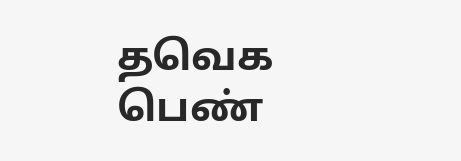தவெக பெண்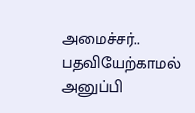அமைச்சர்.. பதவியேற்காமல் அனுப்பி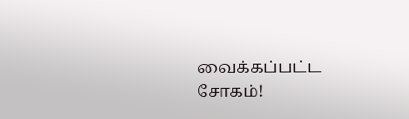வைக்கப்பட்ட சோகம்!